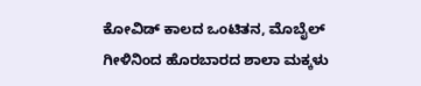ಕೋವಿಡ್ ಕಾಲದ ಒಂಟಿತನ, ಮೊಬೈಲ್ ಗೀಳಿನಿಂದ ಹೊರಬಾರದ ಶಾಲಾ ಮಕ್ಕಳು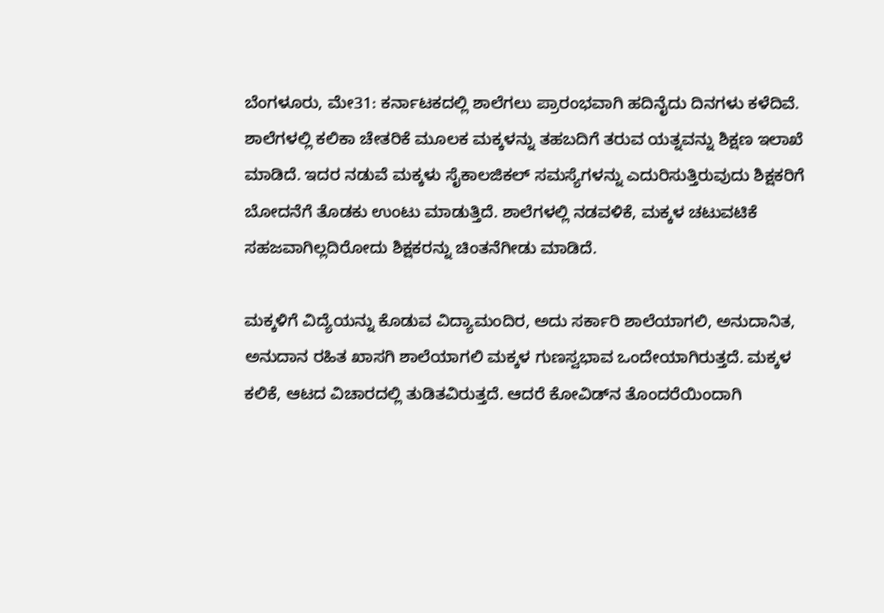ಬೆಂಗಳೂರು, ಮೇ31: ಕರ್ನಾಟಕದಲ್ಲಿ ಶಾಲೆಗಲು ಪ್ರಾರಂಭವಾಗಿ ಹದಿನೈದು ದಿನಗಳು ಕಳೆದಿವೆ. ಶಾಲೆಗಳಲ್ಲಿ ಕಲಿಕಾ ಚೇತರಿಕೆ ಮೂಲಕ ಮಕ್ಕಳನ್ನು ತಹಬದಿಗೆ ತರುವ ಯತ್ನವನ್ನು ಶಿಕ್ಷಣ ಇಲಾಖೆ ಮಾಡಿದೆ. ಇದರ ನಡುವೆ ಮಕ್ಕಳು ಸೈಕಾಲಜಿಕಲ್ ಸಮಸ್ಯೆಗಳನ್ನು ಎದುರಿಸುತ್ತಿರುವುದು ಶಿಕ್ಷಕರಿಗೆ ಬೋದನೆಗೆ ತೊಡಕು ಉಂಟು ಮಾಡುತ್ತಿದೆ. ಶಾಲೆಗಳಲ್ಲಿ ನಡವಳಿಕೆ, ಮಕ್ಕಳ ಚಟುವಟಿಕೆ ಸಹಜವಾಗಿಲ್ಲದಿರೋದು ಶಿಕ್ಷಕರನ್ನು ಚಿಂತನೆಗೀಡು ಮಾಡಿದೆ.

ಮಕ್ಕಳಿಗೆ ವಿದ್ಯೆಯನ್ನು ಕೊಡುವ ವಿದ್ಯಾಮಂದಿರ, ಅದು ಸರ್ಕಾರಿ ಶಾಲೆಯಾಗಲಿ, ಅನುದಾನಿತ, ಅನುದಾನ ರಹಿತ ಖಾಸಗಿ ಶಾಲೆಯಾಗಲಿ ಮಕ್ಕಳ ಗುಣಸ್ವಭಾವ ಒಂದೇಯಾಗಿರುತ್ತದೆ. ಮಕ್ಕಳ ಕಲಿಕೆ, ಆಟದ ವಿಚಾರದಲ್ಲಿ ತುಡಿತವಿರುತ್ತದೆ. ಆದರೆ ಕೋವಿಡ್‌ನ ತೊಂದರೆಯಿಂದಾಗಿ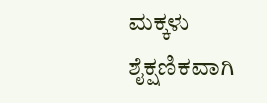ಮಕ್ಕಳು ಶೈಕ್ಷಣಿಕವಾಗಿ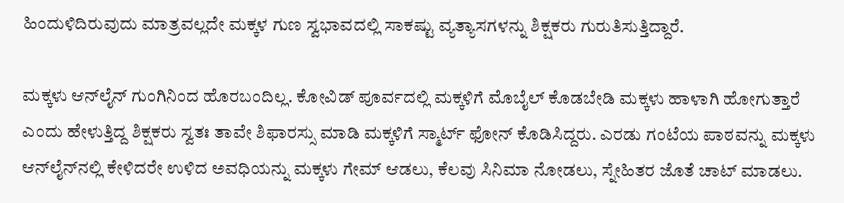ಹಿಂದುಳಿದಿರುವುದು ಮಾತ್ರವಲ್ಲದೇ ಮಕ್ಕಳ ಗುಣ ಸ್ವಭಾವದಲ್ಲಿ ಸಾಕಷ್ಟು ವ್ಯತ್ಯಾಸಗಳನ್ನು ಶಿಕ್ಷಕರು ಗುರುತಿಸುತ್ತಿದ್ದಾರೆ.

ಮಕ್ಕಳು ಆನ್‌ಲೈನ್ ಗುಂಗಿನಿಂದ ಹೊರಬಂದಿಲ್ಲ. ಕೋವಿಡ್ ಪೂರ್ವದಲ್ಲಿ ಮಕ್ಕಳಿಗೆ ಮೊಬೈಲ್ ಕೊಡಬೇಡಿ ಮಕ್ಕಳು ಹಾಳಾಗಿ ಹೋಗುತ್ತಾರೆ ಎಂದು ಹೇಳುತ್ತಿದ್ದ ಶಿಕ್ಷಕರು ಸ್ವತಃ ತಾವೇ ಶಿಫಾರಸ್ಸು ಮಾಡಿ ಮಕ್ಕಳಿಗೆ ಸ್ಮಾರ್ಟ್ ಫೋನ್ ಕೊಡಿಸಿದ್ದರು. ಎರಡು ಗಂಟೆಯ ಪಾಠವನ್ನು ಮಕ್ಕಳು ಆನ್‌ಲೈನ್‌ನಲ್ಲಿ ಕೇಳಿದರೇ ಉಳಿದ ಅವಧಿಯನ್ನು ಮಕ್ಕಳು ಗೇಮ್ ಆಡಲು, ಕೆಲವು ಸಿನಿಮಾ ನೋಡಲು, ಸ್ನೇಹಿತರ ಜೊತೆ ಚಾಟ್ ಮಾಡಲು.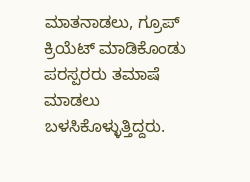ಮಾತನಾಡಲು, ಗ್ರೂಪ್ ಕ್ರಿಯೆಟ್ ಮಾಡಿಕೊಂಡು ಪರಸ್ಪರರು ತಮಾಷೆ ಮಾಡಲು ಬಳಸಿಕೊಳ್ಳುತ್ತಿದ್ದರು.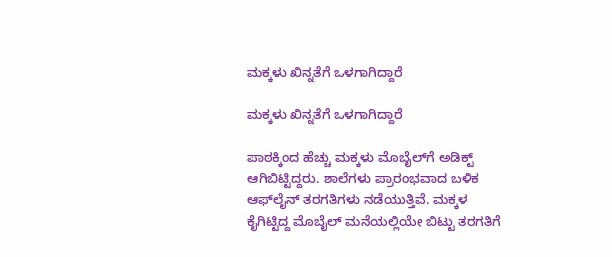ಮಕ್ಕಳು ಖಿನ್ನತೆಗೆ ಒಳಗಾಗಿದ್ದಾರೆ

ಮಕ್ಕಳು ಖಿನ್ನತೆಗೆ ಒಳಗಾಗಿದ್ದಾರೆ

ಪಾಠಕ್ಕಿಂದ ಹೆಚ್ಚು ಮಕ್ಕಳು ಮೊಬೈಲ್‌ಗೆ ಅಡಿಕ್ಟ್ ಆಗಿಬಿಟ್ಟಿದ್ದರು. ಶಾಲೆಗಳು ಪ್ರಾರಂಭವಾದ ಬಳಿಕ ಆಫ್‌ಲೈನ್ ತರಗತಿಗಳು ನಡೆಯುತ್ತಿವೆ. ಮಕ್ಕಳ ಕೈಗಿಟ್ಟಿದ್ದ ಮೊಬೈಲ್ ಮನೆಯಲ್ಲಿಯೇ ಬಿಟ್ಟು ತರಗತಿಗೆ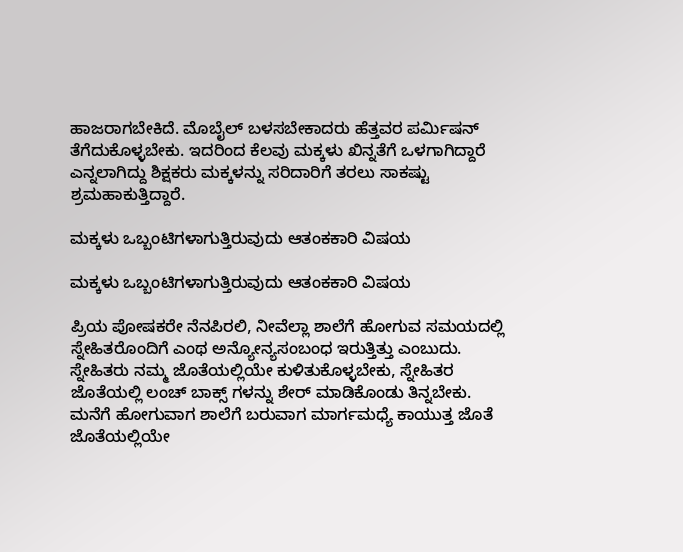ಹಾಜರಾಗಬೇಕಿದೆ. ಮೊಬೈಲ್ ಬಳಸಬೇಕಾದರು ಹೆತ್ತವರ ಪರ್ಮಿಷನ್ ತೆಗೆದುಕೊಳ್ಳಬೇಕು. ಇದರಿಂದ ಕೆಲವು ಮಕ್ಕಳು ಖಿನ್ನತೆಗೆ ಒಳಗಾಗಿದ್ದಾರೆ ಎನ್ನಲಾಗಿದ್ದು ಶಿಕ್ಷಕರು ಮಕ್ಕಳನ್ನು ಸರಿದಾರಿಗೆ ತರಲು ಸಾಕಷ್ಟು ಶ್ರಮಹಾಕುತ್ತಿದ್ದಾರೆ.

ಮಕ್ಕಳು ಒಬ್ಬಂಟಿಗಳಾಗುತ್ತಿರುವುದು ಆತಂಕಕಾರಿ ವಿಷಯ

ಮಕ್ಕಳು ಒಬ್ಬಂಟಿಗಳಾಗುತ್ತಿರುವುದು ಆತಂಕಕಾರಿ ವಿಷಯ

ಪ್ರಿಯ ಪೋಷಕರೇ ನೆನಪಿರಲಿ, ನೀವೆಲ್ಲಾ ಶಾಲೆಗೆ ಹೋಗುವ ಸಮಯದಲ್ಲಿ ಸ್ನೇಹಿತರೊಂದಿಗೆ ಎಂಥ ಅನ್ಯೋನ್ಯಸಂಬಂಧ ಇರುತ್ತಿತ್ತು ಎಂಬುದು. ಸ್ನೇಹಿತರು ನಮ್ಮ ಜೊತೆಯಲ್ಲಿಯೇ ಕುಳಿತುಕೊಳ್ಳಬೇಕು, ಸ್ನೇಹಿತರ ಜೊತೆಯಲ್ಲಿ ಲಂಚ್ ಬಾಕ್ಸ್ ಗಳನ್ನು ಶೇರ್ ಮಾಡಿಕೊಂಡು ತಿನ್ನಬೇಕು. ಮನೆಗೆ ಹೋಗುವಾಗ ಶಾಲೆಗೆ ಬರುವಾಗ ಮಾರ್ಗಮಧ್ಯೆ ಕಾಯುತ್ತ ಜೊತೆ ಜೊತೆಯಲ್ಲಿಯೇ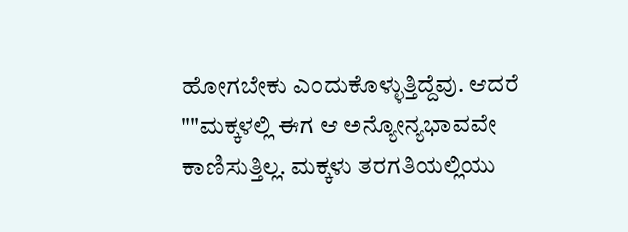ಹೋಗಬೇಕು ಎಂದುಕೊಳ್ಳುತ್ತಿದ್ದೆವು. ಆದರೆ ""ಮಕ್ಕಳಲ್ಲಿ ಈಗ ಆ ಅನ್ಯೋನ್ಯಭಾವವೇ ಕಾಣಿಸುತ್ತಿಲ್ಲ. ಮಕ್ಕಳು ತರಗತಿಯಲ್ಲಿಯು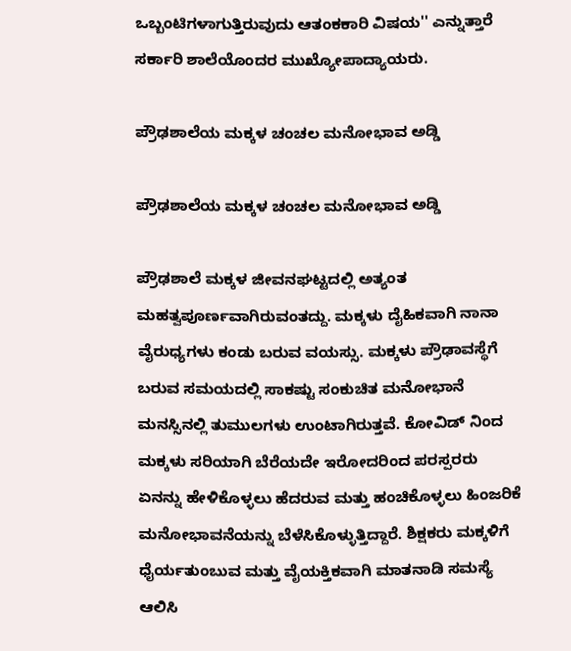ಒಬ್ಬಂಟಿಗಳಾಗುತ್ತಿರುವುದು ಆತಂಕಕಾರಿ ವಿಷಯ'' ಎನ್ನುತ್ತಾರೆ ಸರ್ಕಾರಿ ಶಾಲೆಯೊಂದರ ಮುಖ್ಯೋಪಾದ್ಯಾಯರು.

ಪ್ರೌಢಶಾಲೆಯ ಮಕ್ಕಳ ಚಂಚಲ ಮನೋಭಾವ ಅಡ್ಡಿ

ಪ್ರೌಢಶಾಲೆಯ ಮಕ್ಕಳ ಚಂಚಲ ಮನೋಭಾವ ಅಡ್ಡಿ

ಪ್ರೌಢಶಾಲೆ ಮಕ್ಕಳ ಜೀವನಘಟ್ಟದಲ್ಲಿ ಅತ್ಯಂತ ಮಹತ್ವಪೂರ್ಣವಾಗಿರುವಂತದ್ದು. ಮಕ್ಕಳು ದೈಹಿಕವಾಗಿ ನಾನಾ ವೈರುಧ್ಯಗಳು ಕಂಡು ಬರುವ ವಯಸ್ಸು. ಮಕ್ಕಳು ಪ್ರೌಢಾವಸ್ಥೆಗೆ ಬರುವ ಸಮಯದಲ್ಲಿ ಸಾಕಷ್ಟು ಸಂಕುಚಿತ ಮನೋಭಾನೆ ಮನಸ್ಸಿನಲ್ಲಿ ತುಮುಲಗಳು ಉಂಟಾಗಿರುತ್ತವೆ. ಕೋವಿಡ್ ನಿಂದ ಮಕ್ಕಳು ಸರಿಯಾಗಿ ಬೆರೆಯದೇ ಇರೋದರಿಂದ ಪರಸ್ಪರರು ಏನನ್ನು ಹೇಳಿಕೊಳ್ಳಲು ಹೆದರುವ ಮತ್ತು ಹಂಚಿಕೊಳ್ಳಲು ಹಿಂಜರಿಕೆ ಮನೋಭಾವನೆಯನ್ನು ಬೆಳೆಸಿಕೊಳ್ಳುತ್ತಿದ್ದಾರೆ. ಶಿಕ್ಷಕರು ಮಕ್ಕಳಿಗೆ ಧೈರ್ಯತುಂಬುವ ಮತ್ತು ವೈಯಕ್ತಿಕವಾಗಿ ಮಾತನಾಡಿ ಸಮಸ್ಯೆ ಆಲಿಸಿ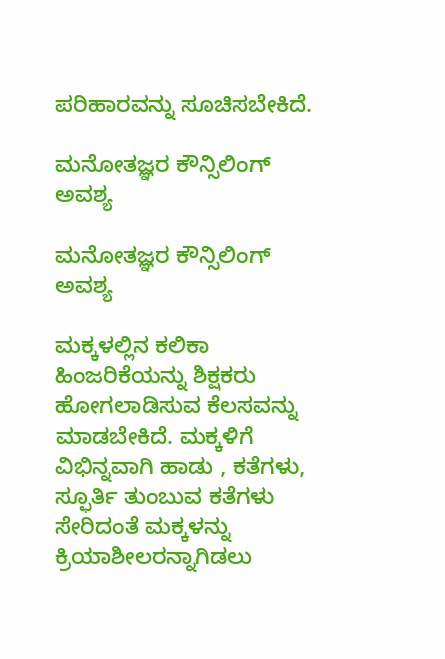ಪರಿಹಾರವನ್ನು ಸೂಚಿಸಬೇಕಿದೆ.

ಮನೋತಜ್ಞರ ಕೌನ್ಸಿಲಿಂಗ್ ಅವಶ್ಯ

ಮನೋತಜ್ಞರ ಕೌನ್ಸಿಲಿಂಗ್ ಅವಶ್ಯ

ಮಕ್ಕಳಲ್ಲಿನ ಕಲಿಕಾ ಹಿಂಜರಿಕೆಯನ್ನು ಶಿಕ್ಷಕರು ಹೋಗಲಾಡಿಸುವ ಕೆಲಸವನ್ನು ಮಾಡಬೇಕಿದೆ. ಮಕ್ಕಳಿಗೆ ವಿಭಿನ್ನವಾಗಿ ಹಾಡು , ಕತೆಗಳು, ಸ್ಫೂರ್ತಿ ತುಂಬುವ ಕತೆಗಳು ಸೇರಿದಂತೆ ಮಕ್ಕಳನ್ನು ಕ್ರಿಯಾಶೀಲರನ್ನಾಗಿಡಲು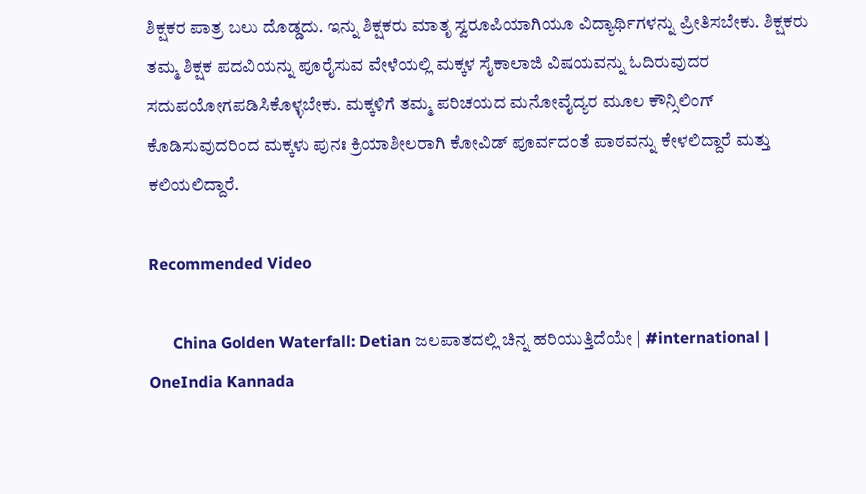ಶಿಕ್ಷಕರ ಪಾತ್ರ ಬಲು ದೊಡ್ಡದು. ಇನ್ನು ಶಿಕ್ಷಕರು ಮಾತೃ ಸ್ವರೂಪಿಯಾಗಿಯೂ ವಿದ್ಯಾರ್ಥಿಗಳನ್ನು ಪ್ರೀತಿಸಬೇಕು. ಶಿಕ್ಷಕರು ತಮ್ಮ ಶಿಕ್ಷಕ ಪದವಿಯನ್ನು ಪೂರೈಸುವ ವೇಳೆಯಲ್ಲಿ ಮಕ್ಕಳ ಸೈಕಾಲಾಜಿ ವಿಷಯವನ್ನು ಓದಿರುವುದರ ಸದುಪಯೋಗಪಡಿಸಿಕೊಳ್ಳಬೇಕು. ಮಕ್ಕಳಿಗೆ ತಮ್ಮ ಪರಿಚಯದ ಮನೋವೈದ್ಯರ ಮೂಲ ಕೌನ್ಸಿಲಿಂಗ್ ಕೊಡಿಸುವುದರಿಂದ ಮಕ್ಕಳು ಪುನಃ ಕ್ರಿಯಾಶೀಲರಾಗಿ ಕೋವಿಡ್ ಪೂರ್ವದಂತೆ ಪಾಠವನ್ನು ಕೇಳಲಿದ್ದಾರೆ ಮತ್ತು ಕಲಿಯಲಿದ್ದಾರೆ.

Recommended Video

      China Golden Waterfall: Detian ಜಲಪಾತದಲ್ಲಿ ಚಿನ್ನ ಹರಿಯುತ್ತಿದೆಯೇ | #international | OneIndia Kannada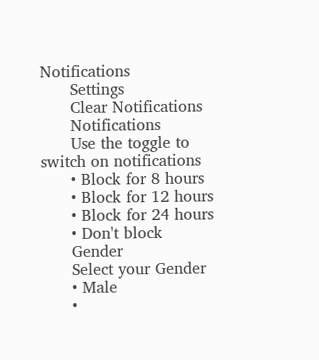Notifications
      Settings
      Clear Notifications
      Notifications
      Use the toggle to switch on notifications
      • Block for 8 hours
      • Block for 12 hours
      • Block for 24 hours
      • Don't block
      Gender
      Select your Gender
      • Male
      •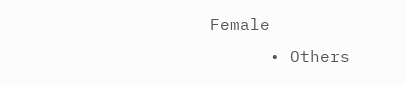Female
      • Others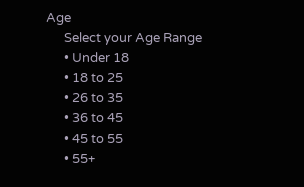Age
      Select your Age Range
      • Under 18
      • 18 to 25
      • 26 to 35
      • 36 to 45
      • 45 to 55
      • 55+